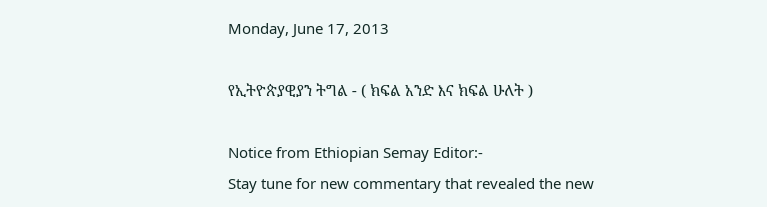Monday, June 17, 2013

የኢትዮጵያዊያን ትግል - ( ክፍል አንድ እና ክፍል ሁለት )

Notice from Ethiopian Semay Editor:-
Stay tune for new commentary that revealed the new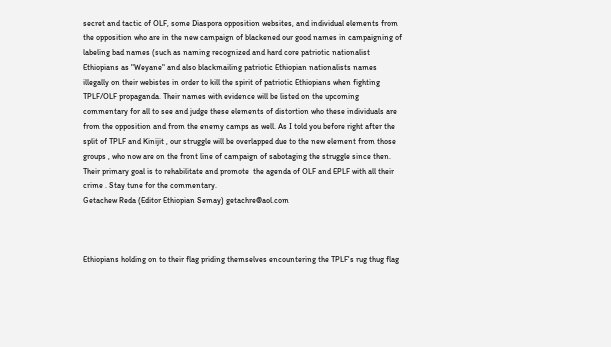secret and tactic of OLF, some Diaspora opposition websites, and individual elements from the opposition who are in the new campaign of blackened our good names in campaigning of labeling bad names (such as naming recognized and hard core patriotic nationalist Ethiopians as "Weyane" and also blackmailing patriotic Ethiopian nationalists names illegally on their webistes in order to kill the spirit of patriotic Ethiopians when fighting TPLF/OLF propaganda. Their names with evidence will be listed on the upcoming commentary for all to see and judge these elements of distortion who these individuals are from the opposition and from the enemy camps as well. As I told you before right after the split of TPLF and Kinijit , our struggle will be overlapped due to the new element from those groups , who now are on the front line of campaign of sabotaging the struggle since then. Their primary goal is to rehabilitate and promote  the agenda of OLF and EPLF with all their crime . Stay tune for the commentary.
Getachew Reda (Editor Ethiopian Semay) getachre@aol.com



Ethiopians holding on to their flag priding themselves encountering the TPLF's rug thug flag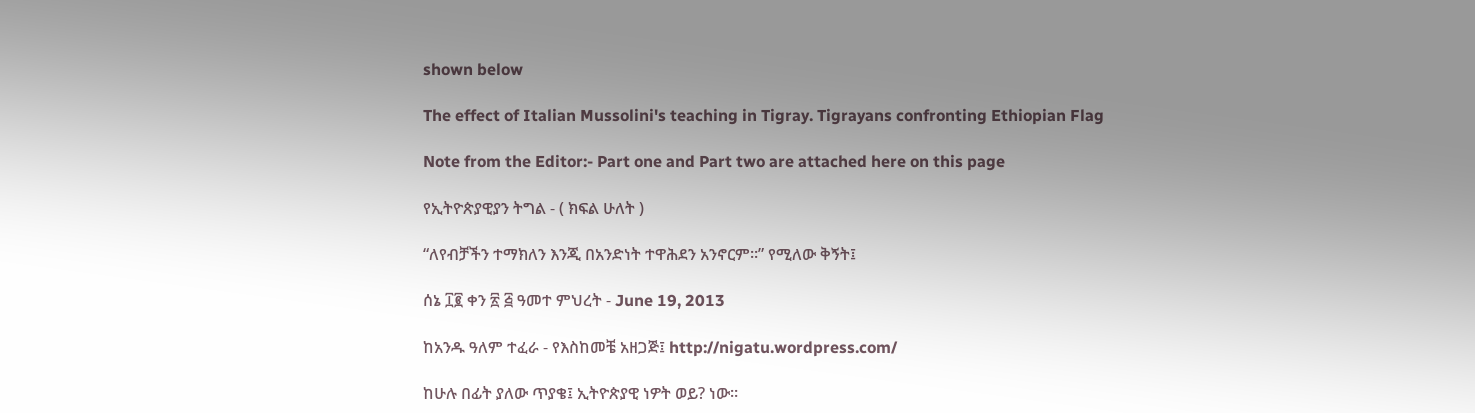shown below

The effect of Italian Mussolini's teaching in Tigray. Tigrayans confronting Ethiopian Flag

Note from the Editor:- Part one and Part two are attached here on this page

የኢትዮጵያዊያን ትግል - ( ክፍል ሁለት )

“ለየብቻችን ተማክለን እንጂ በአንድነት ተዋሕደን አንኖርም።” የሚለው ቅኝት፤

ሰኔ ፲፪ ቀን ፳ ፭ ዓመተ ምህረት - June 19, 2013

ከአንዱ ዓለም ተፈራ - የእስከመቼ አዘጋጅ፤ http://nigatu.wordpress.com/

ከሁሉ በፊት ያለው ጥያቄ፤ ኢትዮጵያዊ ነዎት ወይ? ነው።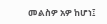መልስዎ አዎ ከሆነ፤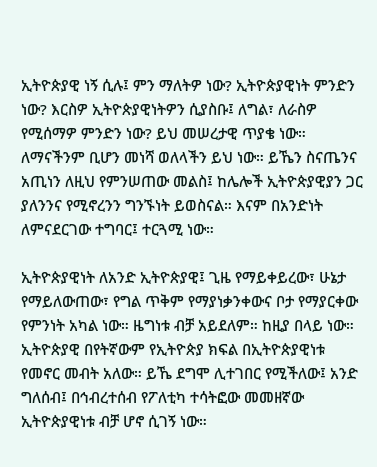ኢትዮጵያዊ ነኝ ሲሉ፤ ምን ማለትዎ ነው? ኢትዮጵያዊነት ምንድን ነው? እርስዎ ኢትዮጵያዊነትዎን ሲያስቡ፤ ለግል፣ ለራስዎ የሚሰማዎ ምንድን ነው? ይህ መሠረታዊ ጥያቄ ነው። ለማናችንም ቢሆን መነሻ ወለላችን ይህ ነው። ይኼን ስናጤንና አጢነን ለዚህ የምንሠጠው መልስ፤ ከሌሎች ኢትዮጵያዊያን ጋር ያለንንና የሚኖረንን ግንኙነት ይወስናል። እናም በአንድነት ለምናደርገው ተግባር፤ ተርጓሚ ነው።

ኢትዮጵያዊነት ለአንድ ኢትዮጵያዊ፤ ጊዜ የማይቀይረው፣ ሁኔታ የማይለውጠው፣ የግል ጥቅም የማያነቃንቀውና ቦታ የማያርቀው የምንነት አካል ነው። ዜግነቱ ብቻ አይደለም። ከዚያ በላይ ነው። ኢትዮጵያዊ በየትኛውም የኢትዮጵያ ክፍል በኢትዮጵያዊነቱ የመኖር መብት አለው። ይኼ ደግሞ ሊተገበር የሚችለው፤ አንድ ግለሰብ፤ በኅብረተሰብ የፖለቲካ ተሳትፎው መመዘኛው ኢትዮጵያዊነቱ ብቻ ሆኖ ሲገኝ ነው።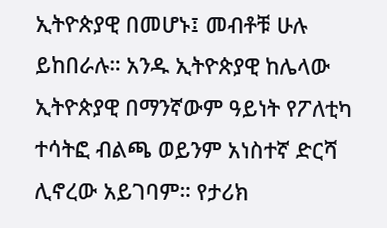ኢትዮጵያዊ በመሆኑ፤ መብቶቹ ሁሉ ይከበራሉ። አንዱ ኢትዮጵያዊ ከሌላው ኢትዮጵያዊ በማንኛውም ዓይነት የፖለቲካ ተሳትፎ ብልጫ ወይንም አነስተኛ ድርሻ ሊኖረው አይገባም። የታሪክ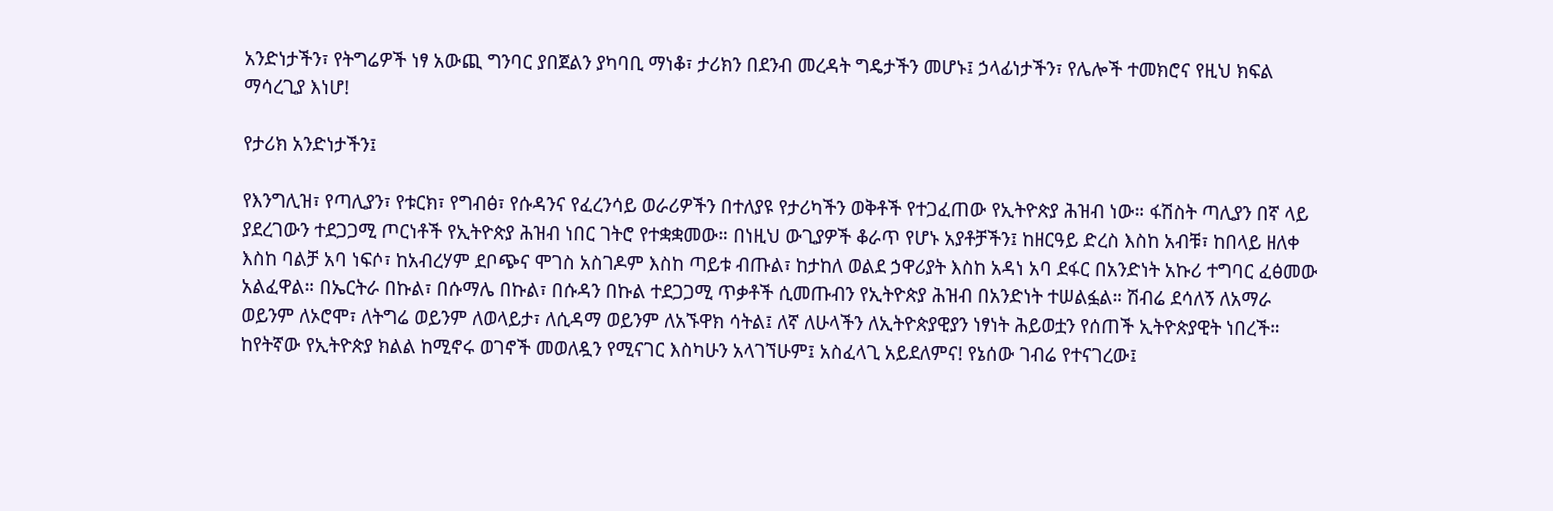አንድነታችን፣ የትግሬዎች ነፃ አውጪ ግንባር ያበጀልን ያካባቢ ማነቆ፣ ታሪክን በደንብ መረዳት ግዴታችን መሆኑ፤ ኃላፊነታችን፣ የሌሎች ተመክሮና የዚህ ክፍል ማሳረጊያ እነሆ!

የታሪክ አንድነታችን፤

የእንግሊዝ፣ የጣሊያን፣ የቱርክ፣ የግብፅ፣ የሱዳንና የፈረንሳይ ወራሪዎችን በተለያዩ የታሪካችን ወቅቶች የተጋፈጠው የኢትዮጵያ ሕዝብ ነው። ፋሽስት ጣሊያን በኛ ላይ ያደረገውን ተደጋጋሚ ጦርነቶች የኢትዮጵያ ሕዝብ ነበር ገትሮ የተቋቋመው። በነዚህ ውጊያዎች ቆራጥ የሆኑ አያቶቻችን፤ ከዘርዓይ ድረስ እስከ አብቹ፣ ከበላይ ዘለቀ እስከ ባልቻ አባ ነፍሶ፣ ከአብረሃም ደቦጭና ሞገስ አስገዶም እስከ ጣይቱ ብጡል፣ ከታከለ ወልደ ኃዋሪያት እስከ አዳነ አባ ደፋር በአንድነት አኩሪ ተግባር ፈፅመው አልፈዋል። በኤርትራ በኩል፣ በሱማሌ በኩል፣ በሱዳን በኩል ተደጋጋሚ ጥቃቶች ሲመጡብን የኢትዮጵያ ሕዝብ በአንድነት ተሠልፏል። ሽብሬ ደሳለኝ ለአማራ ወይንም ለኦሮሞ፣ ለትግሬ ወይንም ለወላይታ፣ ለሲዳማ ወይንም ለአኙዋክ ሳትል፤ ለኛ ለሁላችን ለኢትዮጵያዊያን ነፃነት ሕይወቷን የሰጠች ኢትዮጵያዊት ነበረች። ከየትኛው የኢትዮጵያ ክልል ከሚኖሩ ወገኖች መወለዷን የሚናገር እስካሁን አላገኘሁም፤ አስፈላጊ አይደለምና! የኔሰው ገብሬ የተናገረው፤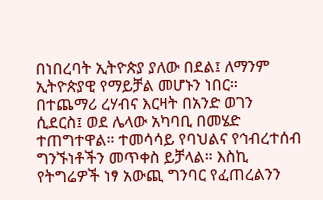በነበረባት ኢትዮጵያ ያለው በደል፤ ለማንም ኢትዮጵያዊ የማይቻል መሆኑን ነበር። በተጨማሪ ረሃብና እርዛት በአንድ ወገን ሲደርስ፤ ወደ ሌላው አካባቢ በመሄድ ተጠግተዋል። ተመሳሳይ የባህልና የኅብረተሰብ ግንኙነቶችን መጥቀስ ይቻላል። እስኪ የትግሬዎች ነፃ አውጪ ግንባር የፈጠረልንን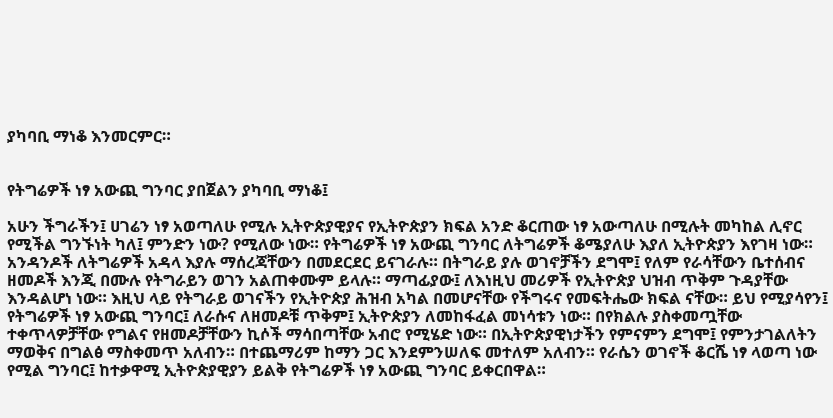ያካባቢ ማነቆ እንመርምር።


የትግሬዎች ነፃ አውጪ ግንባር ያበጀልን ያካባቢ ማነቆ፤

አሁን ችግራችን፤ ሀገሬን ነፃ አወጣለሁ የሚሉ ኢትዮጵያዊያና የኢትዮጵያን ክፍል አንድ ቆርጠው ነፃ አውጣለሁ በሚሉት መካከል ሊኖር የሚችል ግንኙነት ካለ፤ ምንድን ነው? የሚለው ነው። የትግሬዎች ነፃ አውጪ ግንባር ለትግሬዎች ቆሜያለሁ እያለ ኢትዮጵያን እየገዛ ነው። አንዳንዶች ለትግሬዎች አዳላ እያሉ ማሰረጃቸውን በመደርደር ይናገራሉ። በትግራይ ያሉ ወገኖቻችን ደግሞ፤ የለም የራሳቸውን ቤተሰብና ዘመዶች እንጂ በሙሉ የትግራይን ወገን አልጠቀሙም ይላሉ። ማጣፊያው፤ ለእነዚህ መሪዎች የኢትዮጵያ ህዝብ ጥቅም ጉዳያቸው እንዳልሆነ ነው። እዚህ ላይ የትግራይ ወገናችን የኢትዮጵያ ሕዝብ አካል በመሆናቸው የችግሩና የመፍትሔው ክፍል ናቸው። ይህ የሚያሳየን፤ የትግሬዎች ነፃ አውጪ ግንባር፤ ለራሱና ለዘመዶቹ ጥቅም፤ ኢትዮጵያን ለመከፋፈል መነሳቱን ነው። በየክልሉ ያስቀመጧቸው ተቀጥላዎቻቸው የግልና የዘመዶቻቸውን ኪሶች ማሳበጣቸው አብሮ የሚሄድ ነው። በኢትዮጵያዊነታችን የምናምን ደግሞ፤ የምንታገልለትን ማወቅና በግልፅ ማስቀመጥ አለብን። በተጨማሪም ከማን ጋር እንደምንሠለፍ መተለም አለብን። የራሴን ወገኖች ቆርሼ ነፃ ላወጣ ነው የሚል ግንባር፤ ከተቃዋሚ ኢትዮጵያዊያን ይልቅ የትግሬዎች ነፃ አውጪ ግንባር ይቀርበዋል።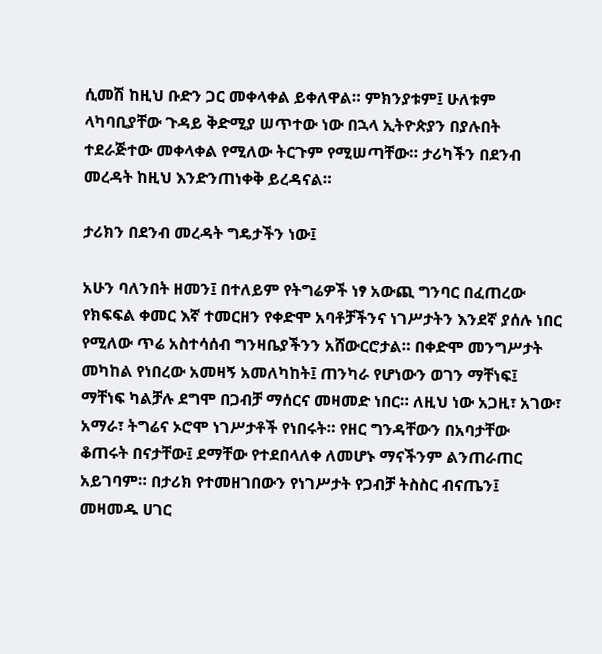ሲመሽ ከዚህ ቡድን ጋር መቀላቀል ይቀለዋል። ምክንያቱም፤ ሁለቱም ላካባቢያቸው ጉዳይ ቅድሚያ ሠጥተው ነው በኋላ ኢትዮጵያን በያሉበት ተደራጅተው መቀላቀል የሚለው ትርጉም የሚሠጣቸው። ታሪካችን በደንብ መረዳት ከዚህ እንድንጠነቀቅ ይረዳናል።

ታሪክን በደንብ መረዳት ግዴታችን ነው፤

አሁን ባለንበት ዘመን፤ በተለይም የትግሬዎች ነፃ አውጪ ግንባር በፈጠረው የክፍፍል ቀመር እኛ ተመርዘን የቀድሞ አባቶቻችንና ነገሥታትን እንደኛ ያሰሉ ነበር የሚለው ጥሬ አስተሳሰብ ግንዛቤያችንን አሸውርሮታል። በቀድሞ መንግሥታት መካከል የነበረው አመዛኝ አመለካከት፤ ጠንካራ የሆነውን ወገን ማቸነፍ፤ ማቸነፍ ካልቻሉ ደግሞ በጋብቻ ማሰርና መዛመድ ነበር። ለዚህ ነው አጋዚ፣ አገው፣ አማራ፣ ትግሬና ኦሮሞ ነገሥታቶች የነበሩት። የዘር ግንዳቸውን በአባታቸው ቆጠሩት በናታቸው፤ ደማቸው የተደበላለቀ ለመሆኑ ማናችንም ልንጠራጠር አይገባም። በታሪክ የተመዘገበውን የነገሥታት የጋብቻ ትስስር ብናጤን፤ መዛመዱ ሀገር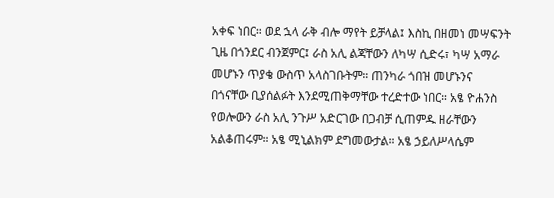አቀፍ ነበር። ወደ ኋላ ራቅ ብሎ ማየት ይቻላል፤ እስኪ በዘመነ መሣፍንት ጊዜ በጎንደር ብንጀምር፤ ራስ አሊ ልጃቸውን ለካሣ ሲድሩ፣ ካሣ አማራ መሆኑን ጥያቄ ውስጥ አላስገቡትም። ጠንካራ ጎበዝ መሆኑንና በጎናቸው ቢያሰልፉት እንደሚጠቅማቸው ተረድተው ነበር። አፄ ዮሐንስ የወሎውን ራስ አሊ ንጉሥ አድርገው በጋብቻ ሲጠምዱ ዘራቸውን አልቆጠሩም። አፄ ሚኒልክም ደግመውታል። አፄ ኃይለሥላሴም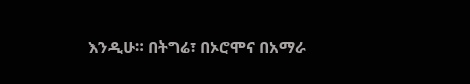እንዲሁ። በትግሬ፣ በኦሮሞና በአማራ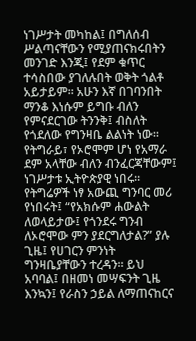ነገሥታት መካከል፤ በግለሰብ ሥልጣናቸውን የሚያጠናክሩበትን መንገድ እንጂ፤ የደም ቁጥር ተሳስበው ያገለሉበት ወቅት ጎልቶ አይታይም። አሁን እኛ በገባንበት ማንቆ እነሱም ይግቡ ብለን የምናደርገው ትንንቅ፤ ብስለት የጎደለው የግንዛቤ ልልነት ነው። የትግራይ፣ የኦሮሞም ሆነ የአማራ ደም አላቸው ብለን ብንፈርጃቸውም፤ ነገሥታቱ ኢትዮጵያዊ ነበሩ። የትግሬዎች ነፃ አውጪ ግንባር መሪ የነበሩት፤ “የአክሱም ሐውልት ለወላይታው፤ የጎንደሩ ግንብ ለኦሮሞው ምን ያደርግለታል?” ያሉ ጊዜ፤ የሀገርን ምንነት ግንዛቤያቸውን ተረዳን። ይህ አባባል፤ በዘመነ መሣፍንት ጊዜ እንኳን፤ የራስን ኃይል ለማጠናከርና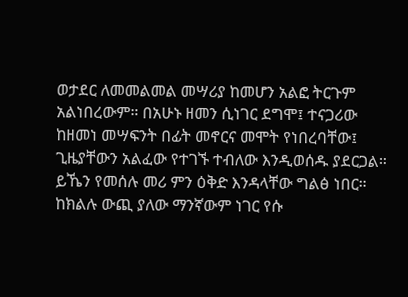ወታደር ለመመልመል መሣሪያ ከመሆን አልፎ ትርጉም አልነበረውም። በአሁኑ ዘመን ሲነገር ደግሞ፤ ተናጋሪው ከዘመነ መሣፍንት በፊት መኖርና መሞት የነበረባቸው፤ ጊዜያቸውን አልፈው የተገኙ ተብለው እንዲወሰዱ ያደርጋል። ይኼን የመሰሉ መሪ ምን ዕቅድ እንዳላቸው ግልፅ ነበር። ከክልሉ ውጪ ያለው ማንኛውም ነገር የሱ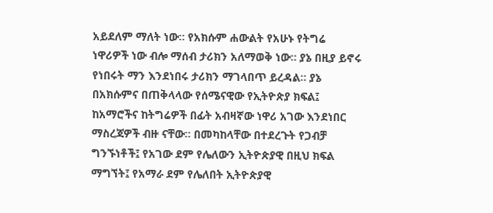አይደለም ማለት ነው። የአክሱም ሐውልት የአሁኑ የትግሬ ነዋሪዎች ነው ብሎ ማሰብ ታሪክን አለማወቅ ነው። ያኔ በዚያ ይኖሩ የነበሩት ማን እንደነበሩ ታሪክን ማገላበጥ ይረዳል። ያኔ በአክሱምና በጠቅላላው የሰሜናዊው የኢትዮጵያ ክፍል፤ ከአማሮችና ከትግሬዎች በፊት አብዛኛው ነዋሪ አገው እንደነበር ማስረጃዎች ብዙ ናቸው። በመካከላቸው በተደረጉት የጋብቻ ግንኙነቶች፤ የአገው ደም የሌለውን ኢትዮጵያዊ በዚህ ክፍል ማግኘት፤ የአማራ ደም የሌለበት ኢትዮጵያዊ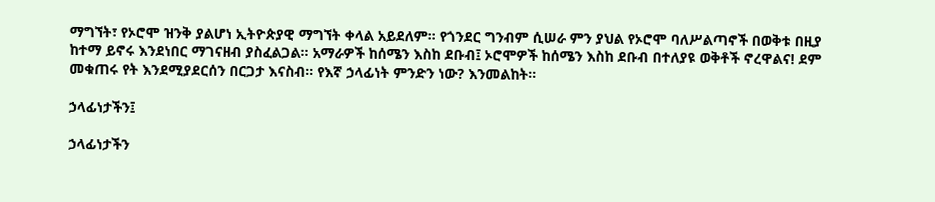ማግኘት፣ የኦሮሞ ዝንቅ ያልሆነ ኢትዮጵያዊ ማግኘት ቀላል አይደለም። የጎንደር ግንብም ሲሠራ ምን ያህል የኦሮሞ ባለሥልጣኖች በወቅቱ በዚያ ከተማ ይኖሩ እንደነበር ማገናዘብ ያስፈልጋል። አማራዎች ከሰሜን እስከ ደቡብ፤ ኦሮሞዎች ከሰሜን እስከ ደቡብ በተለያዩ ወቅቶች ኖረዋልና! ደም መቁጠሩ የት እንደሚያደርሰን በርጋታ እናስብ። የእኛ ኃላፊነት ምንድን ነው? እንመልከት።

ኃላፊነታችን፤

ኃላፊነታችን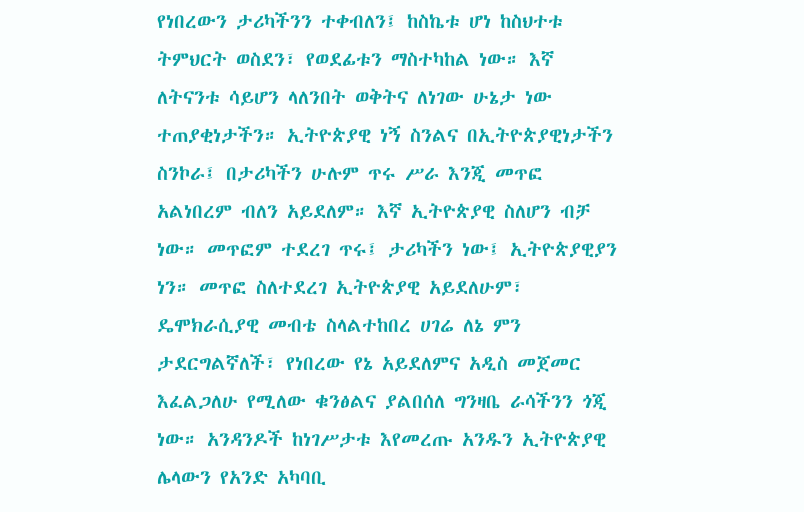የነበረውን ታሪካችንን ተቀብለን፤ ከስኬቱ ሆነ ከስህተቱ ትምህርት ወስደን፣ የወደፊቱን ማስተካከል ነው። እኛ ለትናንቱ ሳይሆን ላለንበት ወቅትና ለነገው ሁኔታ ነው ተጠያቂነታችን። ኢትዮጵያዊ ነኝ ስንልና በኢትዮጵያዊነታችን ስንኮራ፤ በታሪካችን ሁሉም ጥሩ ሥራ እንጂ መጥፎ አልነበረም ብለን አይደለም። እኛ ኢትዮጵያዊ ስለሆን ብቻ ነው። መጥፎም ተደረገ ጥሩ፤ ታሪካችን ነው፤ ኢትዮጵያዊያን ነን። መጥፎ ስለተደረገ ኢትዮጵያዊ አይደለሁም፣ ዴሞክራሲያዊ መብቴ ስላልተከበረ ሀገሬ ለኔ ምን ታደርግልኛለች፣ የነበረው የኔ አይደለምና አዲስ መጀመር እፈልጋለሁ የሚለው ቁንፅልና ያልበሰለ ግንዛቤ ራሳችንን ጎጂ ነው። አንዳንዶች ከነገሥታቱ እየመረጡ አንዱን ኢትዮጵያዊ ሌላውን የአንድ አካባቢ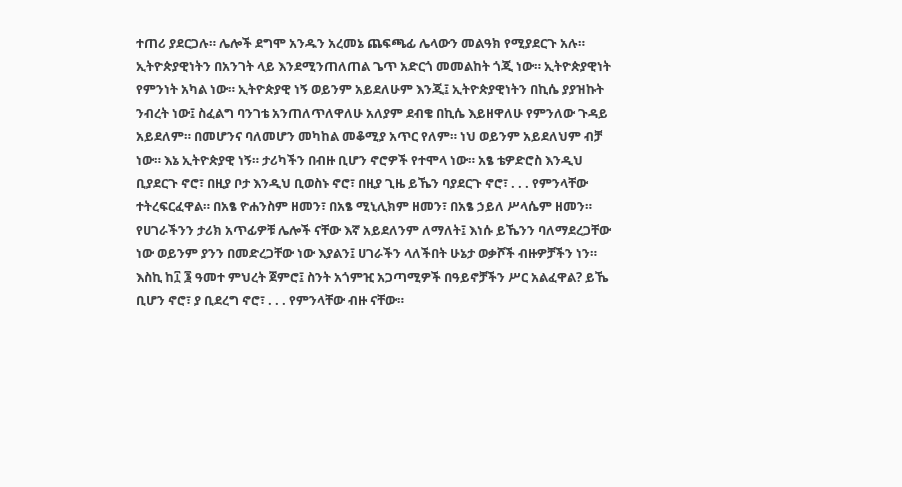ተጠሪ ያደርጋሉ። ሌሎች ደግሞ አንዱን አረመኔ ጨፍጫፊ ሌላውን መልዓክ የሚያደርጉ አሉ። ኢትዮጵያዊነትን በአንገት ላይ እንደሚንጠለጠል ጌጥ አድርጎ መመልከት ጎጂ ነው። ኢትዮጵያዊነት የምንነት አካል ነው። ኢትዮጵያዊ ነኝ ወይንም አይደለሁም እንጂ፤ ኢትዮጵያዊነትን በኪሴ ያያዝኩት ንብረት ነው፤ ስፈልግ ባንገቴ አንጠለጥለዋለሁ አለያም ደብቄ በኪሴ እይዘዋለሁ የምንለው ጉዳይ አይደለም። በመሆንና ባለመሆን መካከል መቆሚያ አጥር የለም። ነህ ወይንም አይደለህም ብቻ ነው። እኔ ኢትዮጵያዊ ነኝ። ታሪካችን በብዙ ቢሆን ኖሮዎች የተሞላ ነው። አፄ ቴዎድሮስ እንዲህ ቢያደርጉ ኖሮ፣ በዚያ ቦታ እንዲህ ቢወስኑ ኖሮ፣ በዚያ ጊዜ ይኼን ባያደርጉ ኖሮ፣ . . . የምንላቸው ተትረፍርፈዋል። በአፄ ዮሐንስም ዘመን፣ በአፄ ሚኒሊክም ዘመን፣ በአፄ ኃይለ ሥላሴም ዘመን። የሀገራችንን ታሪክ አጥፊዎቹ ሌሎች ናቸው እኛ አይደለንም ለማለት፤ እነሱ ይኼንን ባለማደረጋቸው ነው ወይንም ያንን በመድረጋቸው ነው እያልን፤ ሀገራችን ላለችበት ሁኔታ ወቃሾች ብዙዎቻችን ነን። እስኪ ከ፲ ፮ ዓመተ ምህረት ጀምሮ፤ ስንት አጎምዢ አጋጣሚዎች በዓይኖቻችን ሥር አልፈዋል? ይኼ ቢሆን ኖሮ፣ ያ ቢደረግ ኖሮ፣ . . . የምንላቸው ብዙ ናቸው።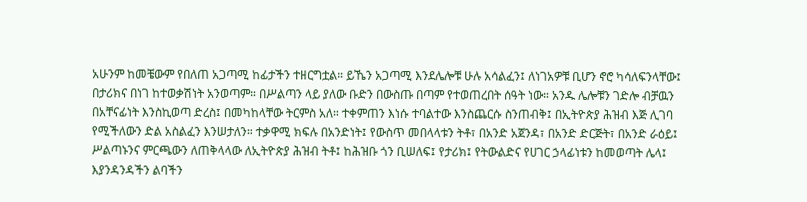አሁንም ከመቼውም የበለጠ አጋጣሚ ከፊታችን ተዘርግቷል። ይኼን አጋጣሚ እንደሌሎቹ ሁሉ አሳልፈን፤ ለነገአዎቹ ቢሆን ኖሮ ካሳለፍንላቸው፤ በታሪክና በነገ ከተወቃሽነት አንወጣም። በሥልጣን ላይ ያለው ቡድን በውስጡ በጣም የተወጠረበት ሰዓት ነው። አንዱ ሌሎቹን ገድሎ ብቻዉን በአቸናፊነት እንስኪወጣ ድረስ፤ በመካከላቸው ትርምስ አለ። ተቀምጠን እነሱ ተባልተው እንስጨርሱ ስንጠብቅ፤ በኢትዮጵያ ሕዝብ እጅ ሊገባ የሚችለውን ድል አስልፈን እንሠታለን። ተቃዋሚ ክፍሉ በአንድነት፤ የውስጥ መበላላቱን ትቶ፣ በአንድ አጀንዳ፣ በአንድ ድርጅት፣ በአንድ ራዕይ፤ ሥልጣኑንና ምርጫውን ለጠቅላላው ለኢትዮጵያ ሕዝብ ትቶ፤ ከሕዝቡ ጎን ቢሠለፍ፤ የታሪክ፤ የትውልድና የሀገር ኃላፊነቱን ከመወጣት ሌላ፤ እያንዳንዳችን ልባችን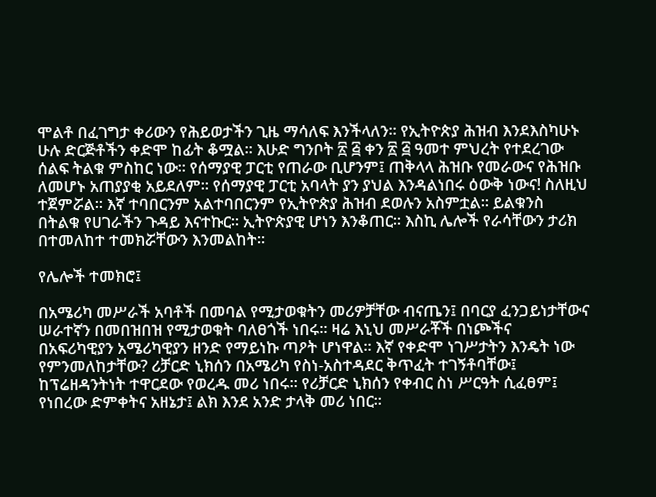ሞልቶ በፈገግታ ቀሪውን የሕይወታችን ጊዜ ማሳለፍ እንችላለን። የኢትዮጵያ ሕዝብ እንደእስካሁኑ ሁሉ ድርጅቶችን ቀድሞ ከፊት ቆሟል። እሁድ ግንቦት ፳ ፭ ቀን ፳ ፭ ዓመተ ምህረት የተደረገው ሰልፍ ትልቁ ምስከር ነው። የሰማያዊ ፓርቲ የጠራው ቢሆንም፤ ጠቅላላ ሕዝቡ የመራውና የሕዝቡ ለመሆኑ አጠያያቂ አይደለም። የሰማያዊ ፓርቲ አባላት ያን ያህል እንዳልነበሩ ዕውቅ ነውና! ስለዚህ ተጀምሯል። እኛ ተባበርንም አልተባበርንም የኢትዮጵያ ሕዝብ ደወሉን አስምቷል። ይልቁንስ በትልቁ የሀገራችን ጉዳይ እናተኩር። ኢትዮጵያዊ ሆነን እንቆጠር። እስኪ ሌሎች የራሳቸውን ታሪክ በተመለከተ ተመክሯቸውን እንመልከት።

የሌሎች ተመክሮ፤

በአሜሪካ መሥራች አባቶች በመባል የሚታወቁትን መሪዎቻቸው ብናጤን፤ በባርያ ፈንጋይነታቸውና ሠራተኛን በመበዝበዝ የሚታወቁት ባለፀጎች ነበሩ። ዛሬ እኒህ መሥራቾች በነጮችና በአፍሪካዊያን አሜሪካዊያን ዘንድ የማይነኩ ጣዖት ሆነዋል። እኛ የቀድሞ ነገሥታትን እንዴት ነው የምንመለከታቸው? ሪቻርድ ኒክሰን በአሜሪካ የስነ-አስተዳደር ቅጥፈት ተገኝቶባቸው፤ ከፕሬዘዳንትነት ተዋርደው የወረዱ መሪ ነበሩ። የሪቻርድ ኒክሰን የቀብር ስነ ሥርዓት ሲፈፀም፤ የነበረው ድምቀትና አዘኔታ፤ ልክ እንደ አንድ ታላቅ መሪ ነበር።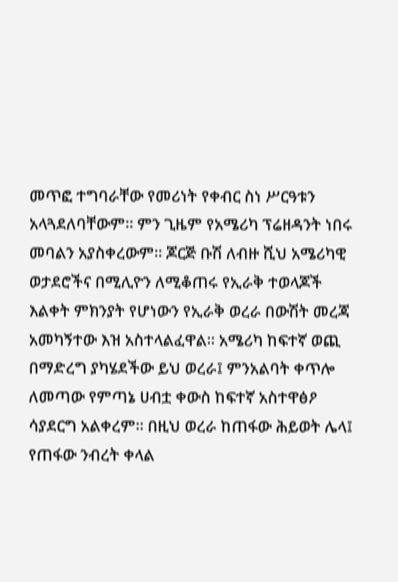መጥፎ ተግባራቸው የመሪነት የቀብር ስነ ሥርዓቱን አላጓደለባቸውም። ምን ጊዜም የአሜሪካ ፕሬዘዳንት ነበሩ መባልን አያስቀረውም። ጆርጅ ቡሽ ለብዙ ሺህ አሜሪካዊ ወታደሮችና በሚሊዮን ለሚቆጠሩ የኢራቅ ተወላጆች እልቀት ምክንያት የሆነውን የኢራቅ ወረራ በውሽት መረጃ አመካኝተው እዝ አስተላልፈዋል። አሜሪካ ከፍተኛ ወጪ በማድረግ ያካሄደችው ይህ ወረራ፤ ምንአልባት ቀጥሎ ለመጣው የምጣኔ ሀብቷ ቀውስ ከፍተኛ አስተዋፅዖ ሳያደርግ አልቀረም። በዚህ ወረራ ከጠፋው ሕይወት ሌላ፤ የጠፋው ንብረት ቀላል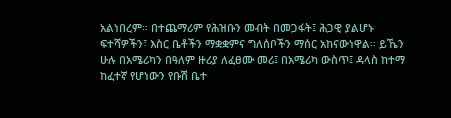አልነበረም። በተጨማሪም የሕዝቡን መብት በመጋፋት፤ ሕጋዊ ያልሆኑ ፍተሻዎችን፣ እስር ቤቶችን ማቋቋምና ግለሰቦችን ማሰር አከናውነዋል። ይኼን ሁሉ በአሜሪካን በዓለም ዙሪያ ለፈፀሙ መሪ፤ በአሜሪካ ውስጥ፤ ዳላስ ከተማ ከፈተኛ የሆነውን የቡሽ ቤተ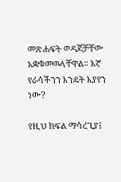መጽሐፍት ወዳጆቻቸው አቋቁመዉላቸዋል። እኛ የራሳችንን እንዴት እያየን ነው?

የዚህ ክፍል ማሳረጊያ፤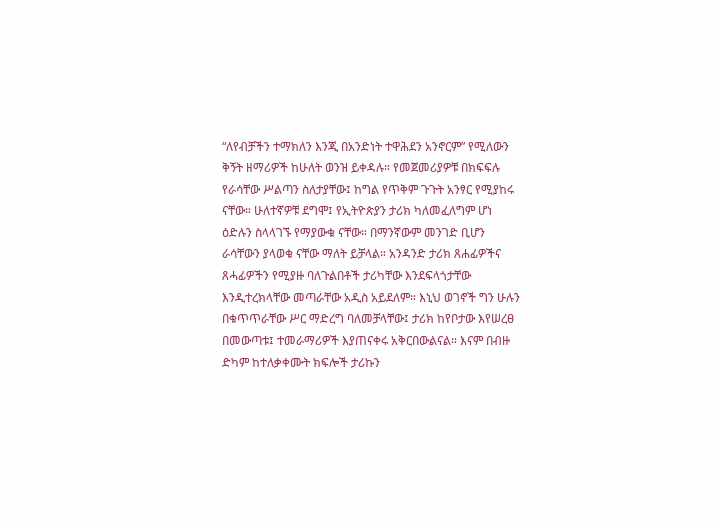“ለየብቻችን ተማክለን እንጂ በአንድነት ተዋሕደን አንኖርም” የሚለውን ቅኝት ዘማሪዎች ከሁለት ወንዝ ይቀዳሉ። የመጀመሪያዎቹ በክፍፍሉ የራሳቸው ሥልጣን ስለታያቸው፤ ከግል የጥቅም ጉጉት አንፃር የሚያከሩ ናቸው። ሁለተኛዎቹ ደግሞ፤ የኢትዮጵያን ታሪክ ካለመፈለግም ሆነ ዕድሉን ስላላገኙ የማያውቁ ናቸው። በማንኛውም መንገድ ቢሆን ራሳቸውን ያላወቁ ናቸው ማለት ይቻላል። አንዳንድ ታሪክ ጸሐፊዎችና ጸሓፊዎችን የሚያዙ ባለጉልበቶች ታሪካቸው እንደፍላጎታቸው እንዲተረክላቸው መጣራቸው አዲስ አይደለም። እኒህ ወገኖች ግን ሁሉን በቁጥጥራቸው ሥር ማድረግ ባለመቻላቸው፤ ታሪክ ከየቦታው እየሠረፀ በመውጣቱ፤ ተመራማሪዎች እያጠናቀሩ አቅርበውልናል። እናም በብዙ ድካም ከተለቃቀሙት ክፍሎች ታሪኩን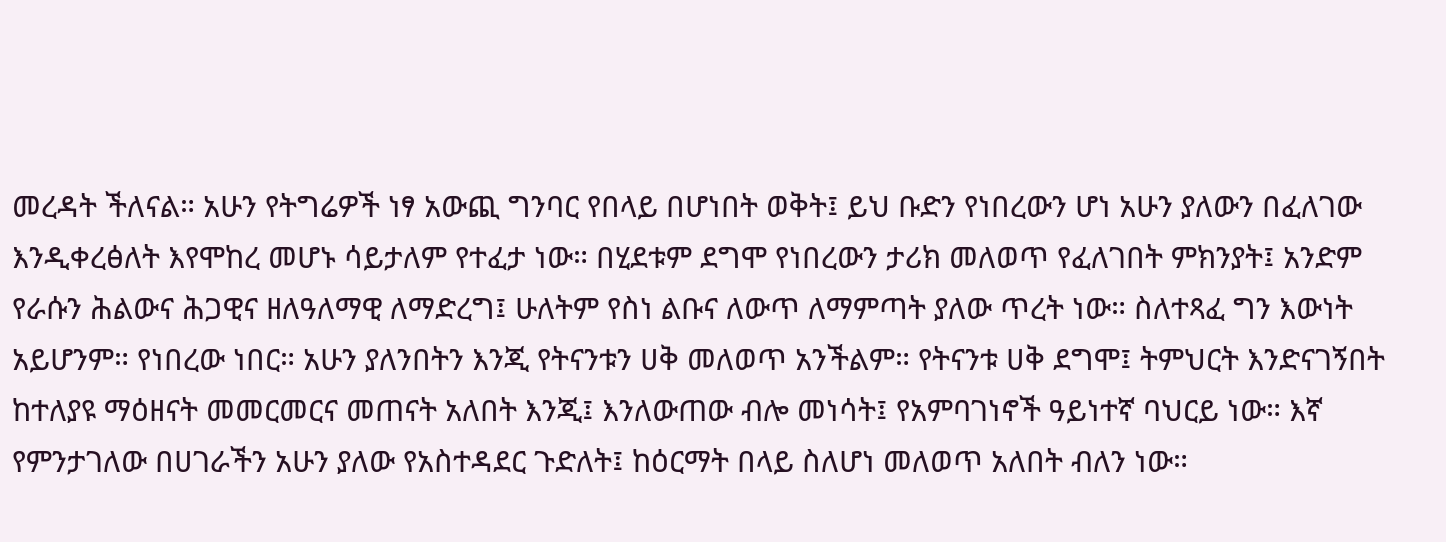መረዳት ችለናል። አሁን የትግሬዎች ነፃ አውጪ ግንባር የበላይ በሆነበት ወቅት፤ ይህ ቡድን የነበረውን ሆነ አሁን ያለውን በፈለገው እንዲቀረፅለት እየሞከረ መሆኑ ሳይታለም የተፈታ ነው። በሂደቱም ደግሞ የነበረውን ታሪክ መለወጥ የፈለገበት ምክንያት፤ አንድም የራሱን ሕልውና ሕጋዊና ዘለዓለማዊ ለማድረግ፤ ሁለትም የስነ ልቡና ለውጥ ለማምጣት ያለው ጥረት ነው። ስለተጻፈ ግን እውነት አይሆንም። የነበረው ነበር። አሁን ያለንበትን እንጂ የትናንቱን ሀቅ መለወጥ አንችልም። የትናንቱ ሀቅ ደግሞ፤ ትምህርት እንድናገኝበት ከተለያዩ ማዕዘናት መመርመርና መጠናት አለበት እንጂ፤ እንለውጠው ብሎ መነሳት፤ የአምባገነኖች ዓይነተኛ ባህርይ ነው። እኛ የምንታገለው በሀገራችን አሁን ያለው የአስተዳደር ጉድለት፤ ከዕርማት በላይ ስለሆነ መለወጥ አለበት ብለን ነው።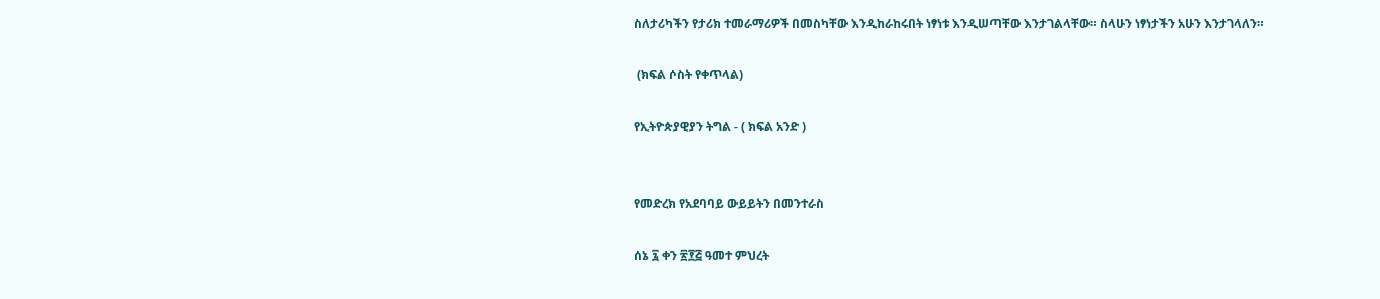ስለታሪካችን የታሪክ ተመራማሪዎች በመስካቸው እንዲከራከሩበት ነፃነቱ እንዲሠጣቸው እንታገልላቸው። ስላሁን ነፃነታችን አሁን እንታገላለን።

 (ክፍል ሶስት የቀጥላል)

የኢትዮጵያዊያን ትግል - ( ክፍል አንድ )


የመድረክ የአደባባይ ውይይትን በመንተራስ

ሰኔ ፯ ቀን ፳፻፭ ዓመተ ምህረት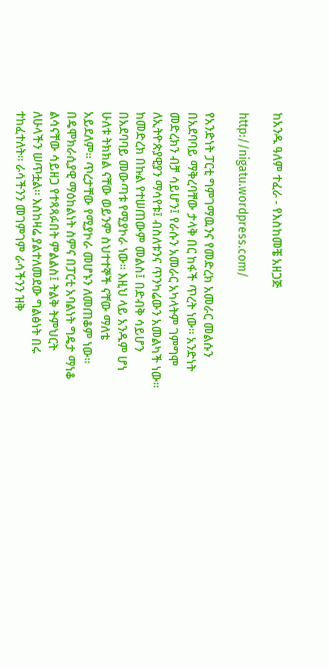ከአንዱ ዓለም ተፈራ - የእስከመቼ አዘጋጅ

http://nigatu.wordpress.com/

የአንድነት ፓርቲ ግምገማዉንና የመድረክ አመራር መልሱን በአደባባይ ማቅረባቸው ታላቅ በር ከፋች ጥረት ነው። አንድነት መድረክን ብቻ ሳይሆን፤ የራሱን አመራር አካላትም ገምግሞ ለኢትዮጵያዊያን ማሳየቱ፤ ብስለቱንና ጥንካሬውን አመልካች ነው። ከመድረክ በኩል የተሠጠውም መልስ፤ በድብቅ ሳይሆን በአደባባይ መውጣቱ የሚያኮራ ነው። እዚህ ላይ አንዱም ሆነ ሁለቱ ትክክል ናቸው ወይንም ስህተተኞች ናቸው ማለቴ አይደለም። ጥረታቸው የሚያኮራ መሆኑን ለመጠቆም ነው። በዴሞክራሲያዊ ማዕከልነት ስምና በፓርቲ አባልነት ግዴታ ማነቆ ልሳናቸው ሳይዘጋ የተጻጻፉበት ምልልስ፤ ትልቅ ትምህርት ለሁላችን ሠጥቷል። እስከዛሬ ያልተለመደው ግልፅነት በሩ ተከፈተለት። ራሳችንን መገምገም ራሳችንን ዝቅ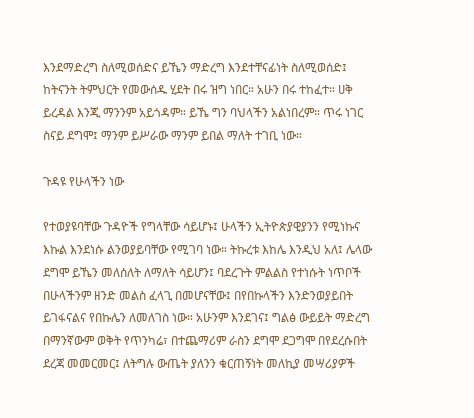እንደማድረግ ስለሚወሰድና ይኼን ማድረግ እንደተቸናፊነት ስለሚወሰድ፤ ከትናንት ትምህርት የመውሰዱ ሂደት በሩ ዝግ ነበር። አሁን በሩ ተከፈተ። ሀቅ ይረዳል እንጂ ማንንም አይጎዳም። ይኼ ግን ባህላችን አልነበረም። ጥሩ ነገር ስናይ ደግሞ፤ ማንም ይሥራው ማንም ይበል ማለት ተገቢ ነው።

ጉዳዩ የሁላችን ነው

የተወያዩባቸው ጉዳዮች የግላቸው ሳይሆኑ፤ ሁላችን ኢትዮጵያዊያንን የሚነኩና እኩል እንደነሱ ልንወያይባቸው የሚገባ ነው። ትኩረቱ እከሌ እንዲህ አለ፤ ሌላው ደግሞ ይኼን መለሰለት ለማለት ሳይሆን፤ ባደረጉት ምልልስ የተነሱት ነጥቦች በሁላችንም ዘንድ መልስ ፈላጊ በመሆናቸው፤ በየበኩላችን እንድንወያይበት ይገፋናልና የበኩሌን ለመለገስ ነው። አሁንም እንደገና፤ ግልፅ ውይይት ማድረግ በማንኛውም ወቅት የጥንካሬ፣ በተጨማሪም ራስን ደግሞ ደጋግሞ በየደረሱበት ደረጃ መመርመር፤ ለትግሉ ውጤት ያለንን ቁርጠኝነት መለኪያ መሣሪያዎች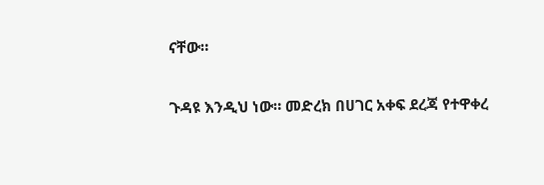ናቸው።

ጉዳዩ እንዲህ ነው። መድረክ በሀገር አቀፍ ደረጃ የተዋቀረ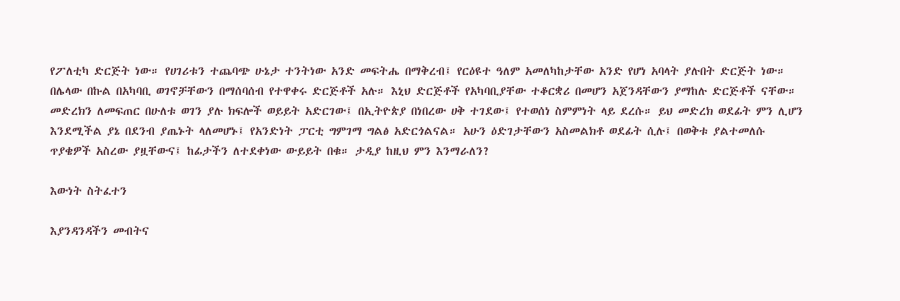የፖለቲካ ድርጅት ነው። የሀገሪቱን ተጨባጭ ሁኔታ ተንትነው አንድ መፍትሔ በማቅረብ፤ የርዕዩተ ዓለም አመለካከታቸው አንድ የሆነ አባላት ያሉበት ድርጅት ነው። በሌላው በኩል በአካባቢ ወገኖቻቸውን በማሰባሰብ የተዋቀሩ ድርጅቶች አሉ። እኒህ ድርጅቶች የአካባቢያቸው ተቆርቋሪ በመሆን አጀንዳቸውን ያማከሉ ድርጅቶች ናቸው። መድረክን ለመፍጠር በሁለቱ ወገን ያሉ ክፍሎች ወይይት አድርገው፤ በኢትዮጵያ በነበረው ሀቅ ተገደው፤ የተወሰነ ስምምነት ላይ ደረሱ። ይህ መድረክ ወደፊት ምን ሊሆን እንደሚችል ያኔ በደንብ ያጤኑት ላለመሆኑ፤ የአንድነት ፓርቲ ግምገማ ግልፅ አድርጎልናል። አሁን ዕድገታቸውን አስመልክቶ ወደፊት ሲሉ፤ በወቅቱ ያልተመለሱ ጥያቄዎች አስረው ያዟቸውና፤ ከፊታችን ለተደቀነው ውይይት በቁ። ታዲያ ከዚህ ምን እንማራለን?

እውነት ስትፈተን

እያንዳንዳችን መብትና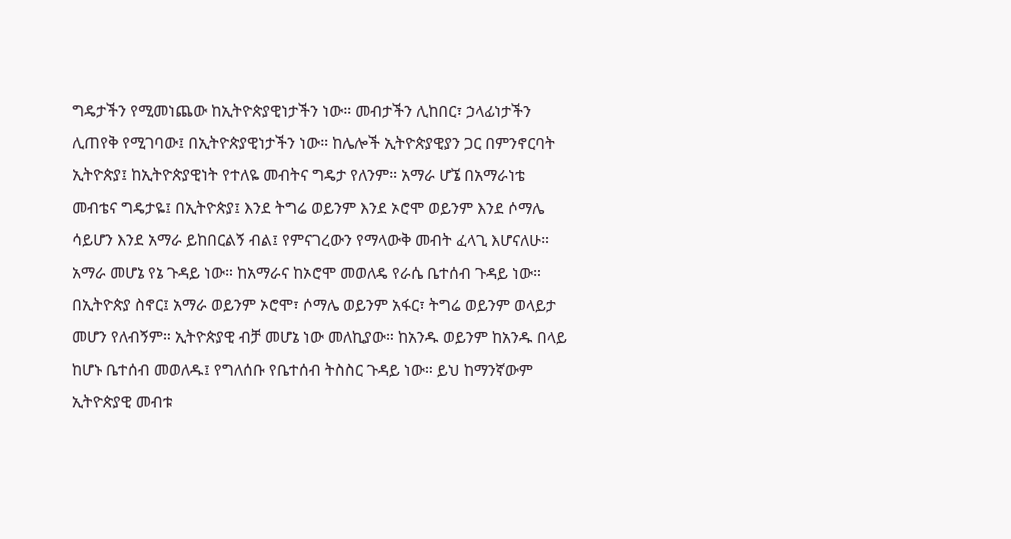ግዴታችን የሚመነጨው ከኢትዮጵያዊነታችን ነው። መብታችን ሊከበር፣ ኃላፊነታችን ሊጠየቅ የሚገባው፤ በኢትዮጵያዊነታችን ነው። ከሌሎች ኢትዮጵያዊያን ጋር በምንኖርባት ኢትዮጵያ፤ ከኢትዮጵያዊነት የተለዬ መብትና ግዴታ የለንም። አማራ ሆኜ በአማራነቴ መብቴና ግዴታዬ፤ በኢትዮጵያ፤ እንደ ትግሬ ወይንም እንደ ኦሮሞ ወይንም እንደ ሶማሌ ሳይሆን እንደ አማራ ይከበርልኝ ብል፤ የምናገረውን የማላውቅ መብት ፈላጊ እሆናለሁ። አማራ መሆኔ የኔ ጉዳይ ነው። ከአማራና ከኦሮሞ መወለዴ የራሴ ቤተሰብ ጉዳይ ነው። በኢትዮጵያ ስኖር፤ አማራ ወይንም ኦሮሞ፣ ሶማሌ ወይንም አፋር፣ ትግሬ ወይንም ወላይታ መሆን የለብኝም። ኢትዮጵያዊ ብቻ መሆኔ ነው መለኪያው። ከአንዱ ወይንም ከአንዱ በላይ ከሆኑ ቤተሰብ መወለዱ፤ የግለሰቡ የቤተሰብ ትስስር ጉዳይ ነው። ይህ ከማንኛውም ኢትዮጵያዊ መብቱ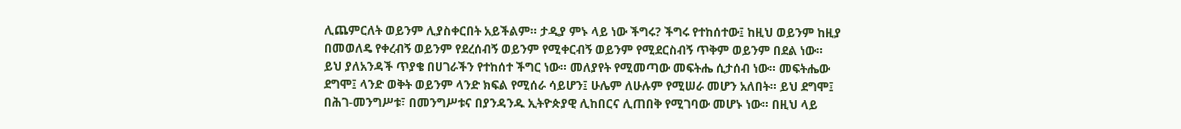ሊጨምርለት ወይንም ሊያስቀርበት አይችልም። ታዲያ ምኑ ላይ ነው ችግሩ? ችግሩ የተከሰተው፤ ከዚህ ወይንም ከዚያ በመወለዴ የቀረብኝ ወይንም የደረሰብኝ ወይንም የሚቀርብኝ ወይንም የሚደርስብኝ ጥቅም ወይንም በደል ነው። ይህ ያለአንዳች ጥያቄ በሀገራችን የተከሰተ ችግር ነው። መለያየት የሚመጣው መፍትሔ ሲታሰብ ነው። መፍትሔው ደግሞ፤ ላንድ ወቅት ወይንም ላንድ ክፍል የሚሰራ ሳይሆን፤ ሁሌም ለሁሉም የሚሠራ መሆን አለበት። ይህ ደግሞ፤ በሕገ-መንግሥቱ፣ በመንግሥቱና በያንዳንዱ ኢትዮጵያዊ ሊከበርና ሊጠበቅ የሚገባው መሆኑ ነው። በዚህ ላይ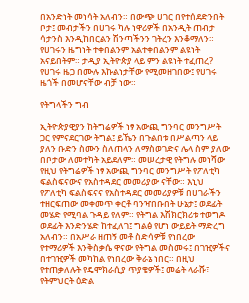በአንድነት መነሳት አለብን። በውጭ ሀገር በየተሰደድንበት ቦታ፤ መብታችን በሀገሩ ካሉ ነዋሪዎች በአንዲት ጠብታ ሳታንስ እንዲከበርልን ሽንጣችንን ገትረን እንቆማለን። የሀገሩን ዜግነት ተቀበልንም አልተቀበልንም ልዩነት አናይበትም። ታዲያ ኢትዮጵያ ላይ ምን ልዩነት ተፈጠረ? የሀገሩ ዜጋ በሙሉ እኩልነታቸው የሚመዘገበው፤ የሀገሩ ዜጎች በመሆናቸው ብቻ ነው።

የትግላችን ግብ

ኢትዮጵያዊያን ከትግሬዎች ነፃ አውጪ ግንባር መንግሥት ጋር የምናደርገው ትግል፤ ይኼን በጉልበቱ በሥልጣን ላይ ያለን ቡድን ስሙን ስለጠላን ለማስወገድና ሌላ ስም ያለው በቦታው ለመተካት አይደለም። መሠረታዊ የትግሉ መነሻው የዚህ የትግሬዎች ነፃ አውጪ ግንባር መንግሥት የፖለቲካ ፍልስፍናውና የአስተዳደር መመሪያው ናቸው። እኒህ የፖለቲካ ፍልስፍናና የአስተዳደር መመሪያዎቹ በሀገራችን ተዘርፍጠው መቀመጥ ቀርቶ ባንዣበቡበት ሁኔታ፤ ወደፊት መሄድ የሚባል ጉዳይ የለም። የትግል እሽክርክሪቱ ተወግዶ ወደፊት እንድንሄድ ከተፈለገ፤ ግልፅ የሆነ ውይይት ማድረግ አለብን። በአሥራ ዘጠኝ መቶ ስድሳዎቹ የነበረው የተማሪዎች እንቅስቃሴ ዋናው የትግል መስመሩ፤ በገዢዎችና በተገዢዎች መካከል የነበረው ቅራኔ ነበር። በዚህ የተጠቃለሉት የዴሞክራሲያ ጥያቄዎች፤ መሬት ላራሹ፣ የትምህርት ዕድል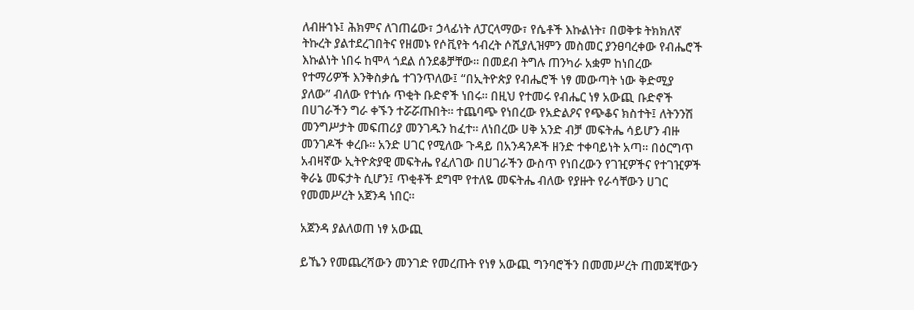ለብዙኀኑ፤ ሕክምና ለገጠሬው፣ ኃላፊነት ለፓርላማው፣ የሴቶች እኩልነት፣ በወቅቱ ትክክለኛ ትኩረት ያልተደረገበትና የዘመኑ የሶቪየት ኅብረት ሶሺያሊዝምን መስመር ያንፀባረቀው የብሔሮች እኩልነት ነበሩ ከሞላ ጎደል ሰንደቆቻቸው። በመደብ ትግሉ ጠንካራ አቋም ከነበረው የተማሪዎች እንቅስቃሴ ተገንጥለው፤ “በኢትዮጵያ የብሔሮች ነፃ መውጣት ነው ቅድሚያ ያለው” ብለው የተነሱ ጥቂት ቡድኖች ነበሩ። በዚህ የተመሩ የብሔር ነፃ አውጪ ቡድኖች በሀገራችን ግራ ቀኙን ተሯሯጡበት። ተጨባጭ የነበረው የአድልዖና የጭቆና ክስተት፤ ለትንንሽ መንግሥታት መፍጠሪያ መንገዱን ከፈተ። ለነበረው ሀቅ አንድ ብቻ መፍትሔ ሳይሆን ብዙ መንገዶች ቀረቡ። አንድ ሀገር የሚለው ጉዳይ በአንዳንዶች ዘንድ ተቀባይነት አጣ። በዕርግጥ አብዛኛው ኢትዮጵያዊ መፍትሔ የፈለገው በሀገራችን ውስጥ የነበረውን የገዢዎችና የተገዢዎች ቅራኔ መፍታት ሲሆን፤ ጥቂቶች ደግሞ የተለዬ መፍትሔ ብለው የያዙት የራሳቸውን ሀገር የመመሥረት አጀንዳ ነበር።

አጀንዳ ያልለወጠ ነፃ አውጪ

ይኼን የመጨረሻውን መንገድ የመረጡት የነፃ አውጪ ግንባሮችን በመመሥረት ጠመጃቸውን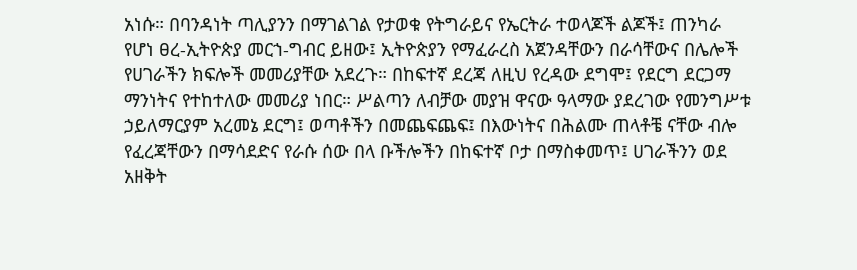አነሱ። በባንዳነት ጣሊያንን በማገልገል የታወቁ የትግራይና የኤርትራ ተወላጆች ልጆች፤ ጠንካራ የሆነ ፀረ-ኢትዮጵያ መርኀ-ግብር ይዘው፤ ኢትዮጵያን የማፈራረስ አጀንዳቸውን በራሳቸውና በሌሎች የሀገራችን ክፍሎች መመሪያቸው አደረጉ። በከፍተኛ ደረጃ ለዚህ የረዳው ደግሞ፤ የደርግ ደርጋማ ማንነትና የተከተለው መመሪያ ነበር። ሥልጣን ለብቻው መያዝ ዋናው ዓላማው ያደረገው የመንግሥቱ ኃይለማርያም አረመኔ ደርግ፤ ወጣቶችን በመጨፍጨፍ፤ በእውነትና በሕልሙ ጠላቶቼ ናቸው ብሎ የፈረጃቸውን በማሳደድና የራሱ ሰው በላ ቡችሎችን በከፍተኛ ቦታ በማስቀመጥ፤ ሀገራችንን ወደ አዘቅት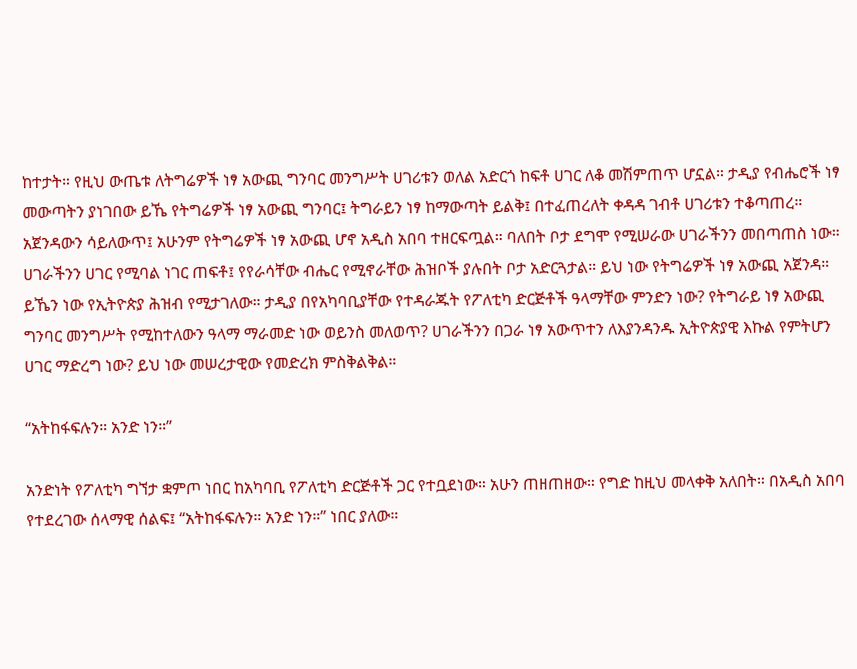ከተታት። የዚህ ውጤቱ ለትግሬዎች ነፃ አውጪ ግንባር መንግሥት ሀገሪቱን ወለል አድርጎ ከፍቶ ሀገር ለቆ መሽምጠጥ ሆኗል። ታዲያ የብሔሮች ነፃ መውጣትን ያነገበው ይኼ የትግሬዎች ነፃ አውጪ ግንባር፤ ትግራይን ነፃ ከማውጣት ይልቅ፤ በተፈጠረለት ቀዳዳ ገብቶ ሀገሪቱን ተቆጣጠረ። አጀንዳውን ሳይለውጥ፤ አሁንም የትግሬዎች ነፃ አውጪ ሆኖ አዲስ አበባ ተዘርፍጧል። ባለበት ቦታ ደግሞ የሚሠራው ሀገራችንን መበጣጠስ ነው። ሀገራችንን ሀገር የሚባል ነገር ጠፍቶ፤ የየራሳቸው ብሔር የሚኖራቸው ሕዝቦች ያሉበት ቦታ አድርጓታል። ይህ ነው የትግሬዎች ነፃ አውጪ አጀንዳ። ይኼን ነው የኢትዮጵያ ሕዝብ የሚታገለው። ታዲያ በየአካባቢያቸው የተዳራጁት የፖለቲካ ድርጅቶች ዓላማቸው ምንድን ነው? የትግራይ ነፃ አውጪ ግንባር መንግሥት የሚከተለውን ዓላማ ማራመድ ነው ወይንስ መለወጥ? ሀገራችንን በጋራ ነፃ አውጥተን ለእያንዳንዱ ኢትዮጵያዊ እኩል የምትሆን ሀገር ማድረግ ነው? ይህ ነው መሠረታዊው የመድረክ ምስቅልቅል።

“አትከፋፍሉን። አንድ ነን።”

አንድነት የፖለቲካ ግኘታ ቋምጦ ነበር ከአካባቢ የፖለቲካ ድርጅቶች ጋር የተቧደነው። አሁን ጠዘጠዘው። የግድ ከዚህ መላቀቅ አለበት። በአዲስ አበባ የተደረገው ሰላማዊ ሰልፍ፤ “አትከፋፍሉን። አንድ ነን።” ነበር ያለው።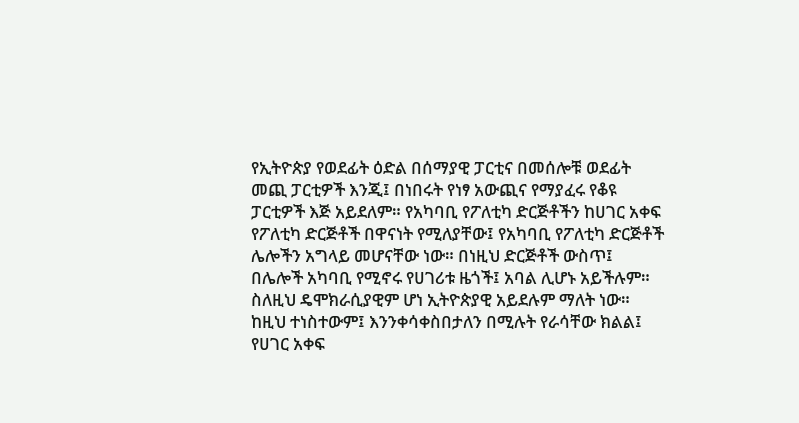የኢትዮጵያ የወደፊት ዕድል በሰማያዊ ፓርቲና በመሰሎቹ ወደፊት መጪ ፓርቲዎች እንጂ፤ በነበሩት የነፃ አውጪና የማያፈሩ የቆዩ ፓርቲዎች እጅ አይደለም። የአካባቢ የፖለቲካ ድርጅቶችን ከሀገር አቀፍ የፖለቲካ ድርጅቶች በዋናነት የሚለያቸው፤ የአካባቢ የፖለቲካ ድርጅቶች ሌሎችን አግላይ መሆናቸው ነው። በነዚህ ድርጅቶች ውስጥ፤ በሌሎች አካባቢ የሚኖሩ የሀገሪቱ ዜጎች፤ አባል ሊሆኑ አይችሉም። ስለዚህ ዴሞክራሲያዊም ሆነ ኢትዮጵያዊ አይደሉም ማለት ነው። ከዚህ ተነስተውም፤ እንንቀሳቀስበታለን በሚሉት የራሳቸው ክልል፤ የሀገር አቀፍ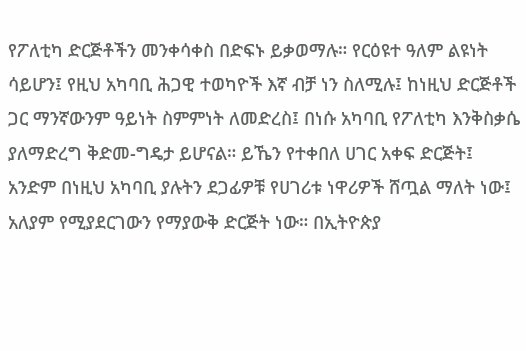የፖለቲካ ድርጅቶችን መንቀሳቀስ በድፍኑ ይቃወማሉ። የርዕዩተ ዓለም ልዩነት ሳይሆን፤ የዚህ አካባቢ ሕጋዊ ተወካዮች እኛ ብቻ ነን ስለሚሉ፤ ከነዚህ ድርጅቶች ጋር ማንኛውንም ዓይነት ስምምነት ለመድረስ፤ በነሱ አካባቢ የፖለቲካ እንቅስቃሴ ያለማድረግ ቅድመ-ግዴታ ይሆናል። ይኼን የተቀበለ ሀገር አቀፍ ድርጅት፤ አንድም በነዚህ አካባቢ ያሉትን ደጋፊዎቹ የሀገሪቱ ነዋሪዎች ሸጧል ማለት ነው፤ አለያም የሚያደርገውን የማያውቅ ድርጅት ነው። በኢትዮጵያ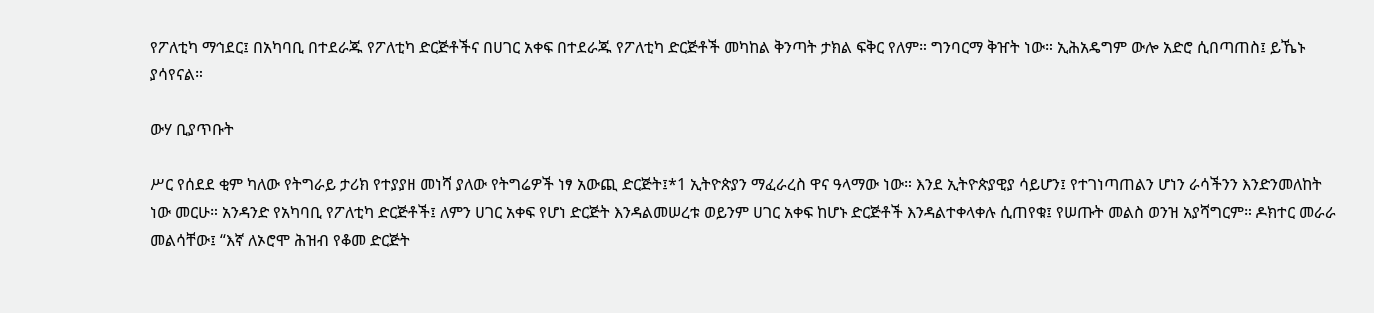የፖለቲካ ማኅደር፤ በአካባቢ በተደራጁ የፖለቲካ ድርጅቶችና በሀገር አቀፍ በተደራጁ የፖለቲካ ድርጅቶች መካከል ቅንጣት ታክል ፍቅር የለም። ግንባርማ ቅዠት ነው። ኢሕአዴግም ውሎ አድሮ ሲበጣጠስ፤ ይኼኑ ያሳየናል።

ውሃ ቢያጥቡት

ሥር የሰደደ ቂም ካለው የትግራይ ታሪክ የተያያዘ መነሻ ያለው የትግሬዎች ነፃ አውጪ ድርጅት፤*1 ኢትዮጵያን ማፈራረስ ዋና ዓላማው ነው። እንደ ኢትዮጵያዊያ ሳይሆን፤ የተገነጣጠልን ሆነን ራሳችንን እንድንመለከት ነው መርሁ። አንዳንድ የአካባቢ የፖለቲካ ድርጅቶች፤ ለምን ሀገር አቀፍ የሆነ ድርጅት እንዳልመሠረቱ ወይንም ሀገር አቀፍ ከሆኑ ድርጅቶች እንዳልተቀላቀሉ ሲጠየቁ፤ የሠጡት መልስ ወንዝ አያሻግርም። ዶክተር መራራ መልሳቸው፤ “እኛ ለኦሮሞ ሕዝብ የቆመ ድርጅት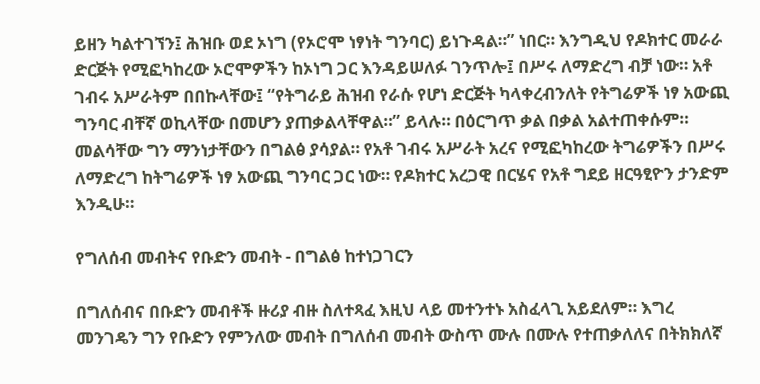ይዘን ካልተገኘን፤ ሕዝቡ ወደ ኦነግ (የኦሮሞ ነፃነት ግንባር) ይነጉዳል።” ነበር። እንግዲህ የዶክተር መራራ ድርጅት የሚፎካከረው ኦሮሞዎችን ከኦነግ ጋር እንዳይሠለፉ ገንጥሎ፤ በሥሩ ለማድረግ ብቻ ነው። አቶ ገብሩ አሥራትም በበኩላቸው፤ “የትግራይ ሕዝብ የራሱ የሆነ ድርጅት ካላቀረብንለት የትግሬዎች ነፃ አውጪ ግንባር ብቸኛ ወኪላቸው በመሆን ያጠቃልላቸዋል።” ይላሉ። በዕርግጥ ቃል በቃል አልተጠቀሱም። መልሳቸው ግን ማንነታቸውን በግልፅ ያሳያል። የአቶ ገብሩ አሥራት አረና የሚፎካከረው ትግሬዎችን በሥሩ ለማድረግ ከትግሬዎች ነፃ አውጪ ግንባር ጋር ነው። የዶክተር አረጋዊ በርሄና የአቶ ግደይ ዘርዓፂዮን ታንድም እንዲሁ።

የግለሰብ መብትና የቡድን መብት - በግልፅ ከተነጋገርን

በግለሰብና በቡድን መብቶች ዙሪያ ብዙ ስለተጻፈ እዚህ ላይ መተንተኑ አስፈላጊ አይደለም። እግረ መንገዴን ግን የቡድን የምንለው መብት በግለሰብ መብት ውስጥ ሙሉ በሙሉ የተጠቃለለና በትክክለኛ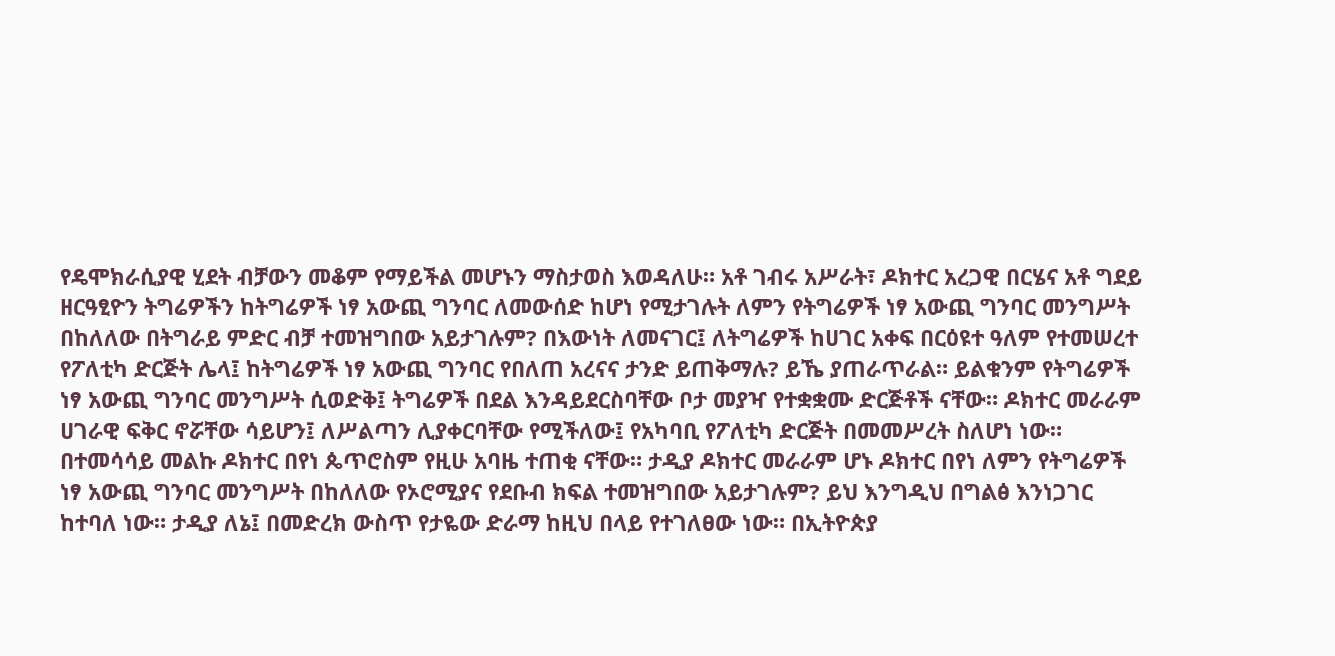የዴሞክራሲያዊ ሂደት ብቻውን መቆም የማይችል መሆኑን ማስታወስ እወዳለሁ። አቶ ገብሩ አሥራት፣ ዶክተር አረጋዊ በርሄና አቶ ግደይ ዘርዓፂዮን ትግሬዎችን ከትግሬዎች ነፃ አውጪ ግንባር ለመውሰድ ከሆነ የሚታገሉት ለምን የትግሬዎች ነፃ አውጪ ግንባር መንግሥት በከለለው በትግራይ ምድር ብቻ ተመዝግበው አይታገሉም? በእውነት ለመናገር፤ ለትግሬዎች ከሀገር አቀፍ በርዕዩተ ዓለም የተመሠረተ የፖለቲካ ድርጅት ሌላ፤ ከትግሬዎች ነፃ አውጪ ግንባር የበለጠ አረናና ታንድ ይጠቅማሉ? ይኼ ያጠራጥራል። ይልቁንም የትግሬዎች ነፃ አውጪ ግንባር መንግሥት ሲወድቅ፤ ትግሬዎች በደል እንዳይደርስባቸው ቦታ መያዣ የተቋቋሙ ድርጅቶች ናቸው። ዶክተር መራራም ሀገራዊ ፍቅር ኖሯቸው ሳይሆን፤ ለሥልጣን ሊያቀርባቸው የሚችለው፤ የአካባቢ የፖለቲካ ድርጅት በመመሥረት ስለሆነ ነው። በተመሳሳይ መልኩ ዶክተር በየነ ጴጥሮስም የዚሁ አባዜ ተጠቂ ናቸው። ታዲያ ዶክተር መራራም ሆኑ ዶክተር በየነ ለምን የትግሬዎች ነፃ አውጪ ግንባር መንግሥት በከለለው የኦሮሚያና የደቡብ ክፍል ተመዝግበው አይታገሉም? ይህ እንግዲህ በግልፅ እንነጋገር ከተባለ ነው። ታዲያ ለኔ፤ በመድረክ ውስጥ የታዬው ድራማ ከዚህ በላይ የተገለፀው ነው። በኢትዮጵያ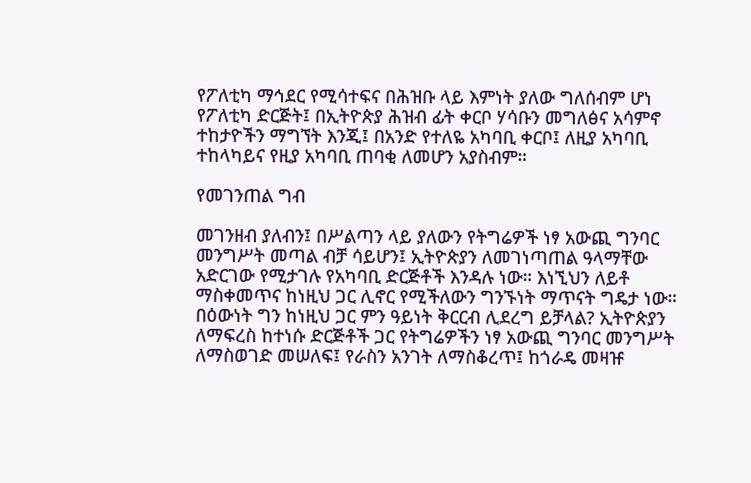የፖለቲካ ማኅደር የሚሳተፍና በሕዝቡ ላይ እምነት ያለው ግለሰብም ሆነ የፖለቲካ ድርጅት፤ በኢትዮጵያ ሕዝብ ፊት ቀርቦ ሃሳቡን መግለፅና አሳምኖ ተከታዮችን ማግኘት እንጂ፤ በአንድ የተለዬ አካባቢ ቀርቦ፤ ለዚያ አካባቢ ተከላካይና የዚያ አካባቢ ጠባቂ ለመሆን አያስብም።

የመገንጠል ግብ

መገንዘብ ያለብን፤ በሥልጣን ላይ ያለውን የትግሬዎች ነፃ አውጪ ግንባር መንግሥት መጣል ብቻ ሳይሆን፤ ኢትዮጵያን ለመገነጣጠል ዓላማቸው አድርገው የሚታገሉ የአካባቢ ድርጅቶች እንዳሉ ነው። እነኚህን ለይቶ ማስቀመጥና ከነዚህ ጋር ሊኖር የሚችለውን ግንኙነት ማጥናት ግዴታ ነው። በዕውነት ግን ከነዚህ ጋር ምን ዓይነት ቅርርብ ሊደረግ ይቻላል? ኢትዮጵያን ለማፍረስ ከተነሱ ድርጅቶች ጋር የትግሬዎችን ነፃ አውጪ ግንባር መንግሥት ለማስወገድ መሠለፍ፤ የራስን አንገት ለማስቆረጥ፤ ከጎራዴ መዛዡ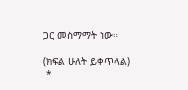ጋር መስማማት ነው።

(ክፍል ሁለት ይቀጥላል)
 *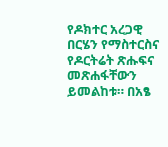የዶክተር አረጋዊ በርሄን የማስተርስና የዶርትሬት ጽሑፍና መጽሐፋቸውን ይመልከቱ። በአፄ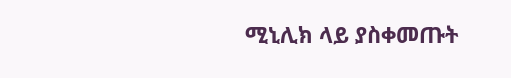ሚኒሊክ ላይ ያስቀመጡት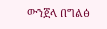ውንጀላ በግልፅ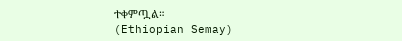ተቀምጧል።
(Ethiopian Semay)